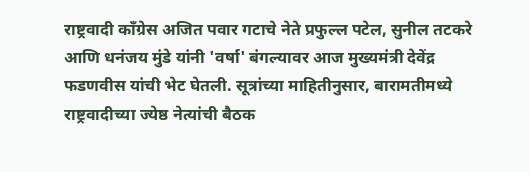राष्ट्रवादी काँग्रेस अजित पवार गटाचे नेते प्रफुल्ल पटेल, सुनील तटकरे आणि धनंजय मुंडे यांनी 'वर्षा' बंगल्यावर आज मुख्यमंत्री देवेंद्र फडणवीस यांची भेट घेतली. सूत्रांच्या माहितीनुसार, बारामतीमध्ये राष्ट्रवादीच्या ज्येष्ठ नेत्यांची बैठक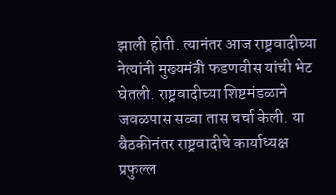झाली होती. त्यानंतर आज राष्ट्रवादीच्या नेत्यांनी मुख्यमंत्री फडणवीस यांची भेट घेतली. राष्ट्रवादीच्या शिष्टमंडळाने जवळपास सव्वा तास चर्चा केली. या बैठकीनंतर राष्ट्रवादीचे कार्याध्यक्ष प्रफुल्ल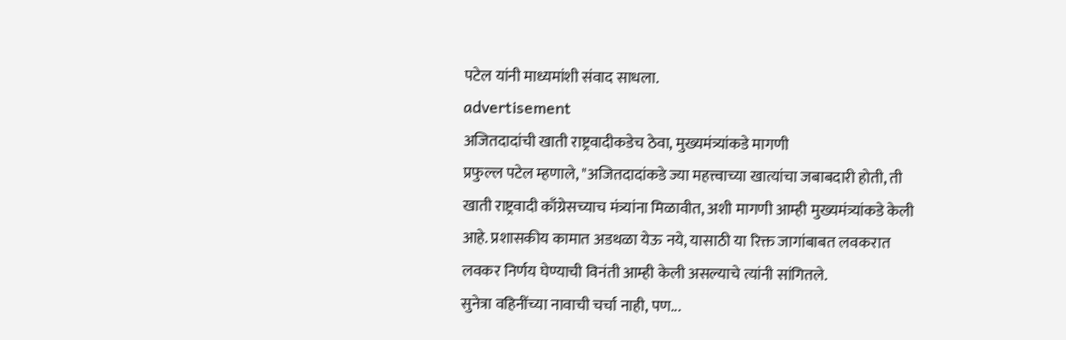पटेल यांनी माध्यमांशी संवाद साधला.
advertisement
अजितदादांची खाती राष्ट्रवादीकडेच ठेवा, मुख्यमंत्र्यांकडे मागणी
प्रफुल्ल पटेल म्हणाले, "अजितदादांकडे ज्या महत्त्वाच्या खात्यांचा जबाबदारी होती, ती खाती राष्ट्रवादी काँग्रेसच्याच मंत्र्यांना मिळावीत, अशी मागणी आम्ही मुख्यमंत्र्यांकडे केली आहे. प्रशासकीय कामात अडथळा येऊ नये, यासाठी या रिक्त जागांबाबत लवकरात लवकर निर्णय घेण्याची विनंती आम्ही केली असल्याचे त्यांनी सांगितले.
सुनेत्रा वहिनींच्या नावाची चर्चा नाही, पण...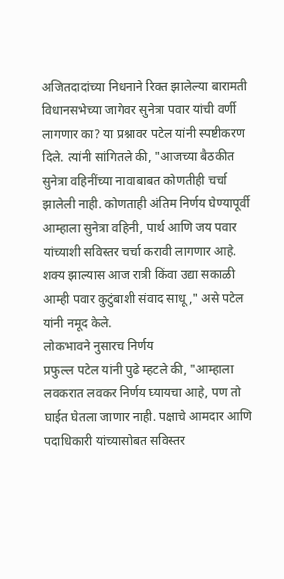अजितदादांच्या निधनाने रिक्त झालेल्या बारामती विधानसभेच्या जागेवर सुनेत्रा पवार यांची वर्णी लागणार का? या प्रश्नावर पटेल यांनी स्पष्टीकरण दिले. त्यांनी सांगितले की, "आजच्या बैठकीत सुनेत्रा वहिनींच्या नावाबाबत कोणतीही चर्चा झालेली नाही. कोणताही अंतिम निर्णय घेण्यापूर्वी आम्हाला सुनेत्रा वहिनी, पार्थ आणि जय पवार यांच्याशी सविस्तर चर्चा करावी लागणार आहे. शक्य झाल्यास आज रात्री किंवा उद्या सकाळी आम्ही पवार कुटुंबाशी संवाद साधू," असे पटेल यांनी नमूद केले.
लोकभावने नुसारच निर्णय
प्रफुल्ल पटेल यांनी पुढे म्हटले की, "आम्हाला लवकरात लवकर निर्णय घ्यायचा आहे, पण तो घाईत घेतला जाणार नाही. पक्षाचे आमदार आणि पदाधिकारी यांच्यासोबत सविस्तर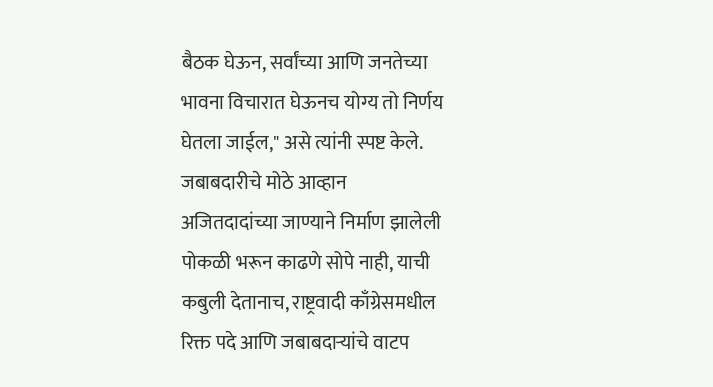बैठक घेऊन, सर्वांच्या आणि जनतेच्या भावना विचारात घेऊनच योग्य तो निर्णय घेतला जाईल," असे त्यांनी स्पष्ट केले.
जबाबदारीचे मोठे आव्हान
अजितदादांच्या जाण्याने निर्माण झालेली पोकळी भरून काढणे सोपे नाही, याची कबुली देतानाच, राष्ट्रवादी काँग्रेसमधील रिक्त पदे आणि जबाबदाऱ्यांचे वाटप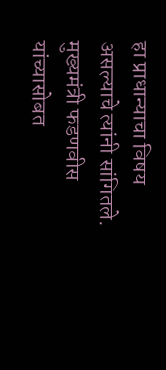हा प्राधान्याचा विषय असल्याचे त्यांनी सांगितले. मुख्यमंत्री फडणवीस यांच्यासोबत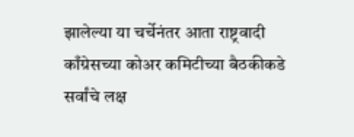झालेल्या या चर्चेनंतर आता राष्ट्रवादी काँग्रेसच्या कोअर कमिटीच्या बैठकीकडे सर्वांचे लक्ष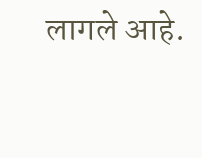लागले आहे.